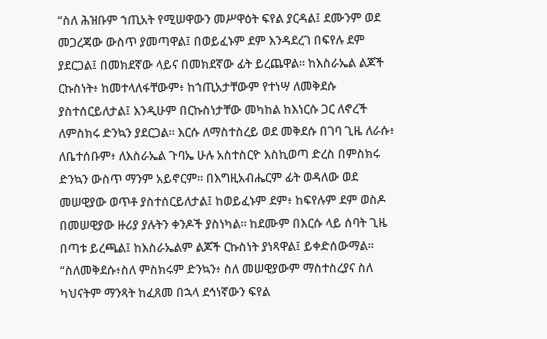“ስለ ሕዝቡም ኀጢአት የሚሠዋውን መሥዋዕት ፍየል ያርዳል፤ ደሙንም ወደ መጋረጃው ውስጥ ያመጣዋል፤ በወይፈኑም ደም እንዳደረገ በፍየሉ ደም ያደርጋል፤ በመክደኛው ላይና በመክደኛው ፊት ይረጨዋል። ከእስራኤል ልጆች ርኩስነት፥ ከመተላለፋቸውም፥ ከኀጢአታቸውም የተነሣ ለመቅደሱ ያስተሰርይለታል፤ እንዲሁም በርኩስነታቸው መካከል ከእነርሱ ጋር ለኖረች ለምስክሩ ድንኳን ያደርጋል። እርሱ ለማስተስረይ ወደ መቅደሱ በገባ ጊዜ ለራሱ፥ ለቤተሰቡም፥ ለእስራኤል ጉባኤ ሁሉ አስተስርዮ እስኪወጣ ድረስ በምስክሩ ድንኳን ውስጥ ማንም አይኖርም። በእግዚአብሔርም ፊት ወዳለው ወደ መሠዊያው ወጥቶ ያስተሰርይለታል፤ ከወይፈኑም ደም፥ ከፍየሉም ደም ወስዶ በመሠዊያው ዙሪያ ያሉትን ቀንዶች ያስነካል። ከደሙም በእርሱ ላይ ሰባት ጊዜ በጣቱ ይረጫል፤ ከእስራኤልም ልጆች ርኩስነት ያነጻዋል፤ ይቀድሰውማል። “ስለመቅደሱ፥ስለ ምስክሩም ድንኳን፥ ስለ መሠዊያውም ማስተስረያና ስለ ካህናትም ማንጻት ከፈጸመ በኋላ ደኅነኛውን ፍየል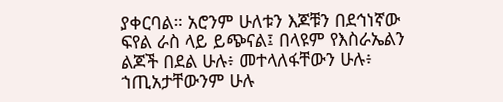ያቀርባል። አሮንም ሁለቱን እጆቹን በደኅነኛው ፍየል ራስ ላይ ይጭናል፤ በላዩም የእስራኤልን ልጆች በደል ሁሉ፥ መተላለፋቸውን ሁሉ፥ ኀጢአታቸውንም ሁሉ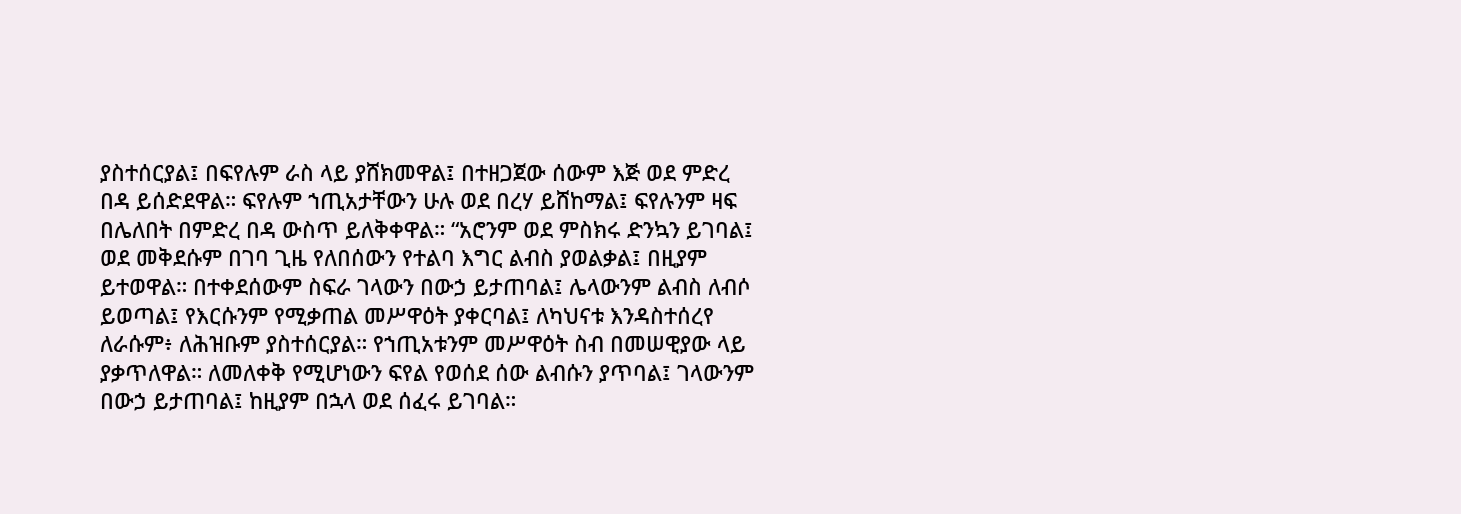ያስተሰርያል፤ በፍየሉም ራስ ላይ ያሸክመዋል፤ በተዘጋጀው ሰውም እጅ ወደ ምድረ በዳ ይሰድደዋል። ፍየሉም ኀጢአታቸውን ሁሉ ወደ በረሃ ይሸከማል፤ ፍየሉንም ዛፍ በሌለበት በምድረ በዳ ውስጥ ይለቅቀዋል። “አሮንም ወደ ምስክሩ ድንኳን ይገባል፤ ወደ መቅደሱም በገባ ጊዜ የለበሰውን የተልባ እግር ልብስ ያወልቃል፤ በዚያም ይተወዋል። በተቀደሰውም ስፍራ ገላውን በውኃ ይታጠባል፤ ሌላውንም ልብስ ለብሶ ይወጣል፤ የእርሱንም የሚቃጠል መሥዋዕት ያቀርባል፤ ለካህናቱ እንዳስተሰረየ ለራሱም፥ ለሕዝቡም ያስተሰርያል። የኀጢአቱንም መሥዋዕት ስብ በመሠዊያው ላይ ያቃጥለዋል። ለመለቀቅ የሚሆነውን ፍየል የወሰደ ሰው ልብሱን ያጥባል፤ ገላውንም በውኃ ይታጠባል፤ ከዚያም በኋላ ወደ ሰፈሩ ይገባል።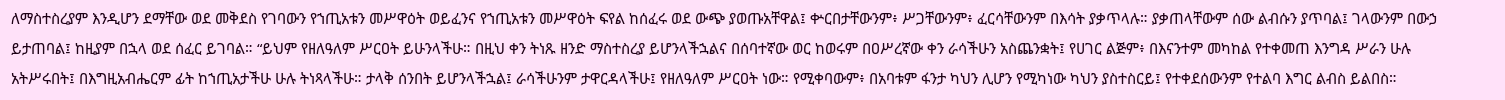ለማስተስረያም እንዲሆን ደማቸው ወደ መቅደስ የገባውን የኀጢአቱን መሥዋዕት ወይፈንና የኀጢአቱን መሥዋዕት ፍየል ከሰፈሩ ወደ ውጭ ያወጡአቸዋል፤ ቍርበታቸውንም፥ ሥጋቸውንም፥ ፈርሳቸውንም በእሳት ያቃጥላሉ። ያቃጠላቸውም ሰው ልብሱን ያጥባል፤ ገላውንም በውኃ ይታጠባል፤ ከዚያም በኋላ ወደ ሰፈር ይገባል። “ይህም የዘለዓለም ሥርዐት ይሁንላችሁ። በዚህ ቀን ትነጹ ዘንድ ማስተስረያ ይሆንላችኋልና በሰባተኛው ወር ከወሩም በዐሥረኛው ቀን ራሳችሁን አስጨንቋት፤ የሀገር ልጅም፥ በእናንተም መካከል የተቀመጠ እንግዳ ሥራን ሁሉ አትሥሩበት፤ በእግዚአብሔርም ፊት ከኀጢአታችሁ ሁሉ ትነጻላችሁ። ታላቅ ሰንበት ይሆንላችኋል፤ ራሳችሁንም ታዋርዳላችሁ፤ የዘለዓለም ሥርዐት ነው። የሚቀባውም፥ በአባቱም ፋንታ ካህን ሊሆን የሚካነው ካህን ያስተስርይ፤ የተቀደሰውንም የተልባ እግር ልብስ ይልበስ።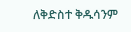ለቅድስተ ቅዱሳንም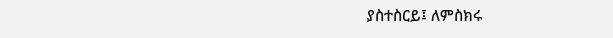ያስተስርይ፤ ለምስክሩ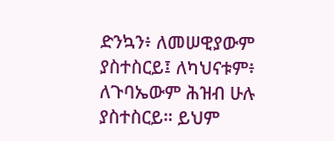ድንኳን፥ ለመሠዊያውም ያስተስርይ፤ ለካህናቱም፥ ለጉባኤውም ሕዝብ ሁሉ ያስተስርይ። ይህም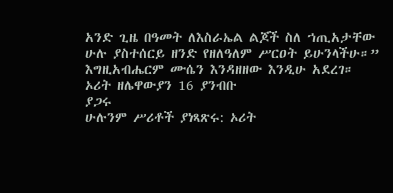አንድ ጊዜ በዓመት ለእስራኤል ልጆች ስለ ኀጢአታቸው ሁሉ ያስተሰርይ ዘንድ የዘለዓለም ሥርዐት ይሁንላችሁ።” እግዚአብሔርም ሙሴን እንዳዘዘው እንዲሁ አደረገ።
ኦሪት ዘሌዋውያን 16 ያንብቡ
ያጋሩ
ሁሉንም ሥሪቶች ያነጻጽሩ: ኦሪት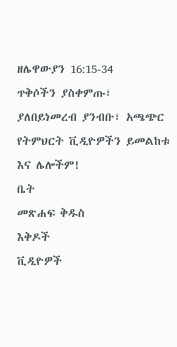ዘሌዋውያን 16:15-34
ጥቅሶችን ያስቀምጡ፣ ያለበይነመረብ ያንብቡ፣ አጫጭር የትምህርት ቪዲዮዎችን ይመልከቱ እና ሌሎችም!
ቤት
መጽሐፍ ቅዱስ
እቅዶች
ቪዲዮዎች